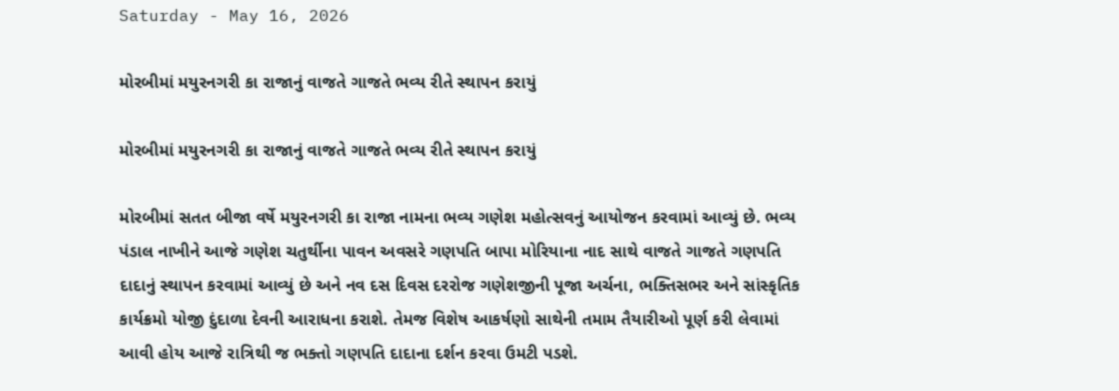Saturday - May 16, 2026

મોરબીમાં મયુરનગરી કા રાજાનું વાજતે ગાજતે ભવ્ય રીતે સ્થાપન કરાયું

મોરબીમાં મયુરનગરી કા રાજાનું વાજતે ગાજતે ભવ્ય રીતે સ્થાપન કરાયું

મોરબીમાં સતત બીજા વર્ષે મયુરનગરી કા રાજા નામના ભવ્ય ગણેશ મહોત્સવનું આયોજન કરવામાં આવ્યું છે. ભવ્ય પંડાલ નાખીને આજે ગણેશ ચતુર્થીના પાવન અવસરે ગણપતિ બાપા મોરિયાના નાદ સાથે વાજતે ગાજતે ગણપતિ દાદાનું સ્થાપન કરવામાં આવ્યું છે અને નવ દસ દિવસ દરરોજ ગણેશજીની પૂજા અર્ચના, ભક્તિસભર અને સાંસ્કૃતિક કાર્યક્રમો યોજી દુંદાળા દેવની આરાધના કરાશે. તેમજ વિશેષ આકર્ષણો સાથેની તમામ તૈયારીઓ પૂર્ણ કરી લેવામાં આવી હોય આજે રાત્રિથી જ ભક્તો ગણપતિ દાદાના દર્શન કરવા ઉમટી પડશે.